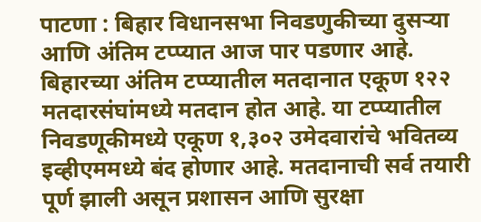पाटणा : बिहार विधानसभा निवडणुकीच्या दुसऱ्या आणि अंतिम टप्प्यात आज पार पडणार आहे. बिहारच्या अंतिम टप्प्यातील मतदानात एकूण १२२ मतदारसंघांमध्ये मतदान होत आहे. या टप्प्यातील निवडणूकीमध्ये एकूण १,३०२ उमेदवारांचे भवितव्य इव्हीएममध्ये बंद होणार आहे. मतदानाची सर्व तयारी पूर्ण झाली असून प्रशासन आणि सुरक्षा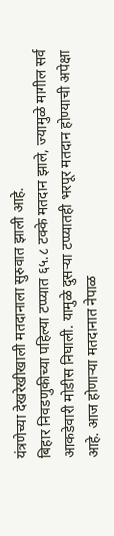यंत्रणेच्या देखरेखीखाली मतदानाला सुरुवात झाली आहे.
बिहार निवडणुकीच्या पहिल्या टप्प्यात ६५.८ टक्के मतदान झाले, ज्यामुळे मागील सर्व आकडेवारी मोडीस निघाली. यामुळे दुसऱ्या टप्प्यातही भरपूर मतदान होण्याची अपेक्षा आहे. आज होणाऱ्या मतदानात नेपाळ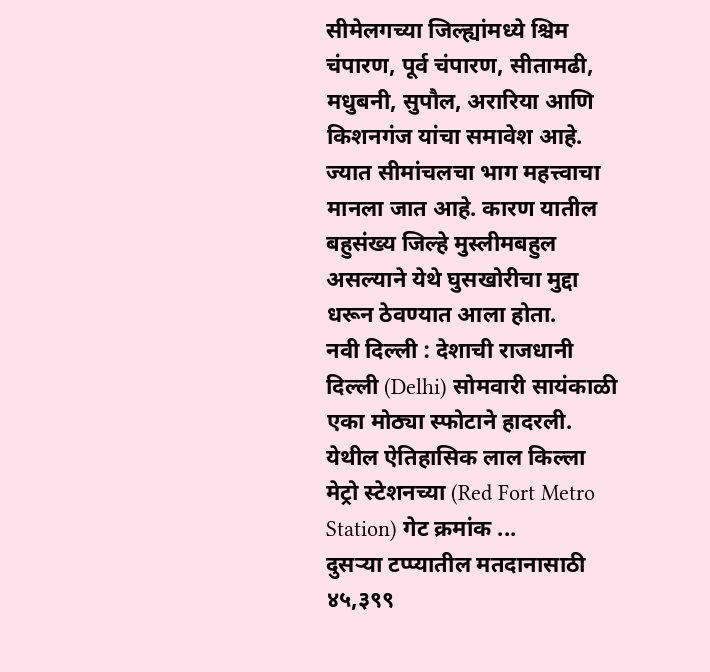सीमेलगच्या जिल्ह्यांमध्ये श्चिम चंपारण, पूर्व चंपारण, सीतामढी, मधुबनी, सुपौल, अरारिया आणि किशनगंज यांचा समावेश आहे. ज्यात सीमांचलचा भाग महत्त्वाचा मानला जात आहे. कारण यातील बहुसंख्य जिल्हे मुस्लीमबहुल असल्याने येथे घुसखोरीचा मुद्दा धरून ठेवण्यात आला होता.
नवी दिल्ली : देशाची राजधानी दिल्ली (Delhi) सोमवारी सायंकाळी एका मोठ्या स्फोटाने हादरली. येथील ऐतिहासिक लाल किल्ला मेट्रो स्टेशनच्या (Red Fort Metro Station) गेट क्रमांक ...
दुसऱ्या टप्प्यातील मतदानासाठी ४५,३९९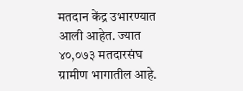मतदान केंद्र उभारण्यात आली आहेत. ज्यात ४०,०७३ मतदारसंघ ग्रामीण भागातील आहे.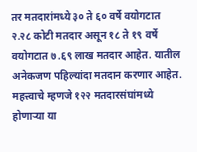तर मतदारांमध्ये ३० ते ६० वर्षे वयोगटात २.२८ कोटी मतदार असून १८ ते १९ वर्षे वयोगटात ७.६९ लाख मतदार आहेत. यातील अनेकजण पहिल्यांदा मतदान करणार आहेत. महत्त्वाचे म्हणजे १२२ मतदारसंघांमध्ये होणाऱ्या या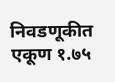निवडणूकीत एकूण १.७५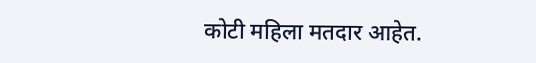कोटी महिला मतदार आहेत.